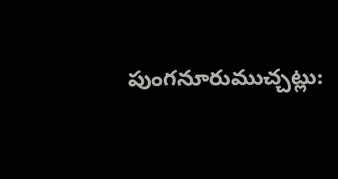పుంగనూరుముచ్చట్లు: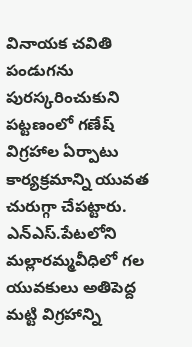వినాయక చవితి పండుగను పురస్కరించుకుని పట్టణంలో గణేష్ విగ్రహాల ఏర్పాటు కార్యక్రమాన్ని యువత చురుగ్గా చేపట్టారు. ఎన్ఎస్.పేటలోని మల్లారమ్మవీధిలో గల యువకులు అతిపెద్ద మట్టి విగ్రహాన్ని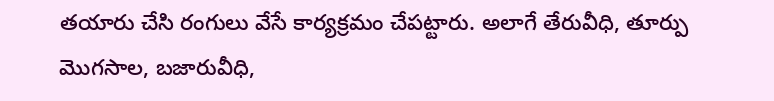తయారు చేసి రంగులు వేసే కార్యక్రమం చేపట్టారు. అలాగే తేరువీధి, తూర్పు మొగసాల, బజారువీధి,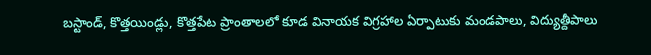బస్టాండ్, కొత్తయిండ్లు, కొత్తపేట ప్రాంతాలలో కూడ వినాయక విగ్రహాల ఏర్పాటుకు మండపాలు, విద్యుత్దీపాలు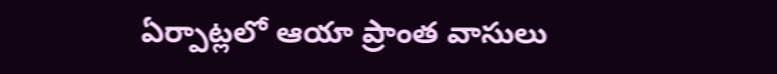ఏర్పాట్లలో ఆయా ప్రాంత వాసులు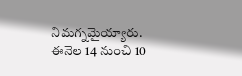నిమగ్నమైయ్యారు. ఈనెల 14 నుంచి 10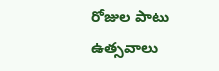రోజుల పాటు ఉత్సవాలు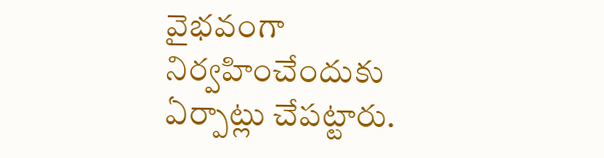వైభవంగా నిర్వహించేందుకు ఏర్పాట్లు చేపట్టారు.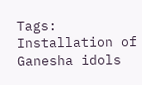Tags: Installation of Ganesha idols